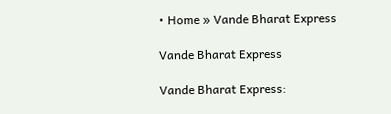• Home » Vande Bharat Express

Vande Bharat Express

Vande Bharat Express: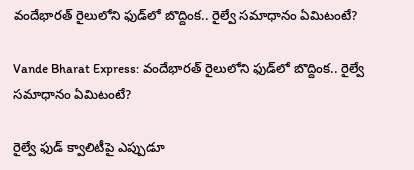వందేభారత్ రైలులోని ఫుడ్‌లో బొద్దింక.. రైల్వే సమాధానం ఏమిటంటే?

Vande Bharat Express: వందేభారత్ రైలులోని ఫుడ్‌లో బొద్దింక.. రైల్వే సమాధానం ఏమిటంటే?

రైల్వే ఫుడ్ క్వాలిటీపై ఎప్పుడూ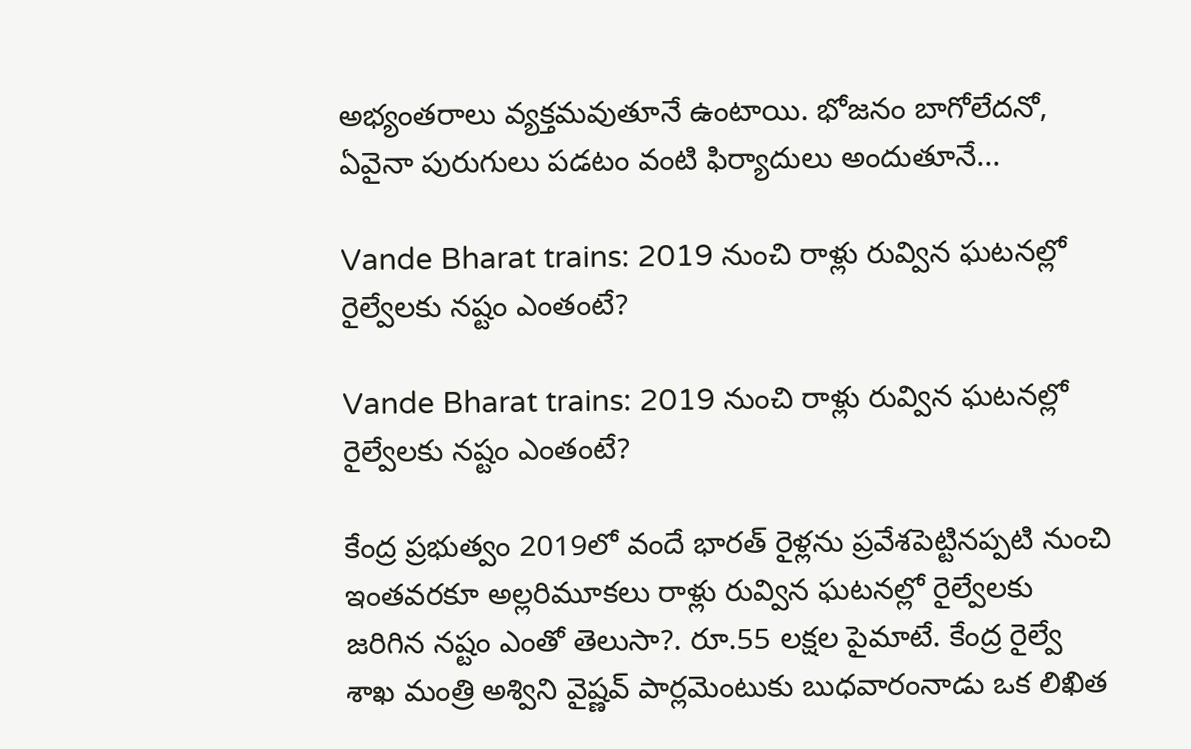అభ్యంతరాలు వ్యక్తమవుతూనే ఉంటాయి. భోజనం బాగోలేదనో, ఏవైనా పురుగులు పడటం వంటి ఫిర్యాదులు అందుతూనే...

Vande Bharat trains: 2019 నుంచి రాళ్లు రువ్విన ఘటనల్లో రైల్వేలకు నష్టం ఎంతంటే?

Vande Bharat trains: 2019 నుంచి రాళ్లు రువ్విన ఘటనల్లో రైల్వేలకు నష్టం ఎంతంటే?

కేంద్ర ప్రభుత్వం 2019లో వందే భారత్ రైళ్లను ప్రవేశపెట్టినప్పటి నుంచి ఇంతవరకూ అల్లరిమూకలు రాళ్లు రువ్విన ఘటనల్లో రైల్వేలకు జరిగిన నష్టం ఎంతో తెలుసా?. రూ.55 లక్షల పైమాటే. కేంద్ర రైల్వే శాఖ మంత్రి అశ్విని వైష్ణవ్ పార్లమెంటుకు బుధవారంనాడు ఒక లిఖిత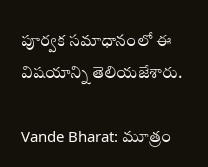పూర్వక సమాధానంలో ఈ విషయాన్ని తెలియజేశారు.

Vande Bharat: మూత్రం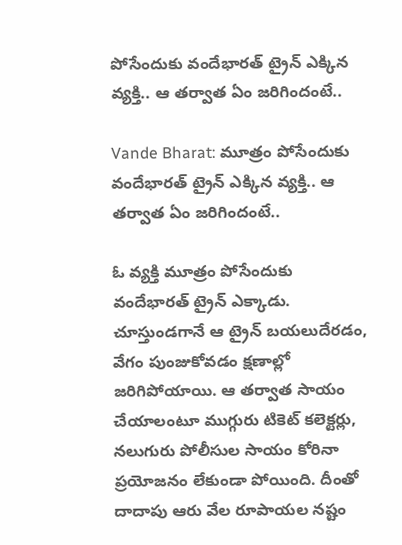పోసేందుకు వందేభారత్ ట్రైన్ ఎక్కిన వ్యక్తి.. ఆ తర్వాత ఏం జరిగిందంటే..

Vande Bharat: మూత్రం పోసేందుకు వందేభారత్ ట్రైన్ ఎక్కిన వ్యక్తి.. ఆ తర్వాత ఏం జరిగిందంటే..

ఓ వ్యక్తి మూత్రం పోసేందుకు వందేభారత్ ట్రైన్ ఎక్కాడు. చూస్తుండగానే ఆ ట్రైన్ బయలుదేరడం, వేగం పుంజుకోవడం క్షణాల్లో జరిగిపోయాయి. ఆ తర్వాత సాయం చేయాలంటూ ముగ్గురు టికెట్ కలెక్టర్లు, నలుగురు పోలీసుల సాయం కోరినా ప్రయోజనం లేకుండా పోయింది. దీంతో దాదాపు ఆరు వేల రూపాయల నష్టం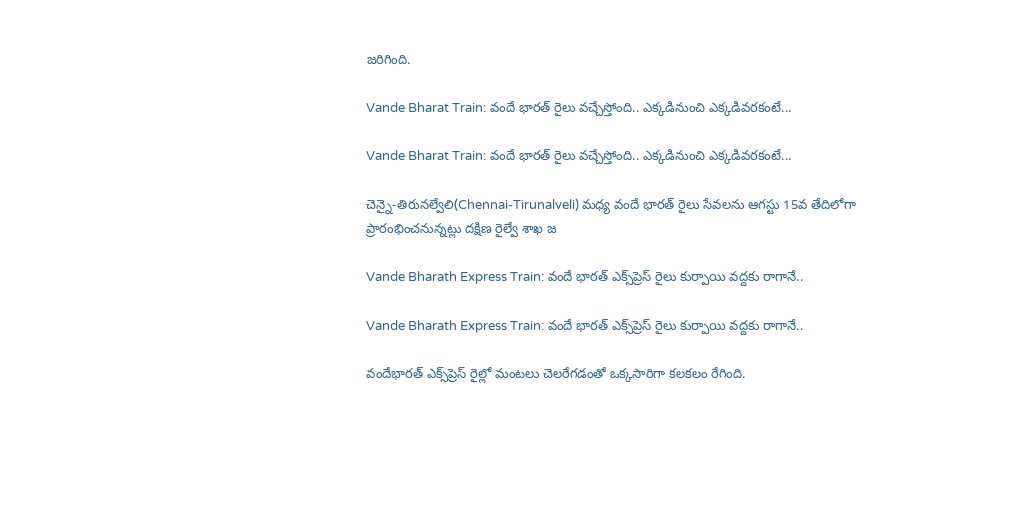జరిగింది.

Vande Bharat Train: వందే భారత్‌ రైలు వచ్చేస్తోంది.. ఎక్కడినుంచి ఎక్కడివరకంటే...

Vande Bharat Train: వందే భారత్‌ రైలు వచ్చేస్తోంది.. ఎక్కడినుంచి ఎక్కడివరకంటే...

చెన్నై-తిరునల్వేలి(Chennai-Tirunalveli) మధ్య వందే భారత్‌ రైలు సేవలను ఆగస్టు 15వ తేదిలోగా ప్రారంభించనున్నట్లు దక్షిణ రైల్వే శాఖ జ

Vande Bharath Express Train: వందే భారత్ ఎక్స్‌ప్రెస్‌ రైలు కుర్పాయి వద్దకు రాగానే..

Vande Bharath Express Train: వందే భారత్ ఎక్స్‌ప్రెస్‌ రైలు కుర్పాయి వద్దకు రాగానే..

వందేభారత్ ఎక్స్‌ప్రెస్ రైల్లో మంటలు చెలరేగడంతో ఒక్కసారిగా కలకలం రేగింది.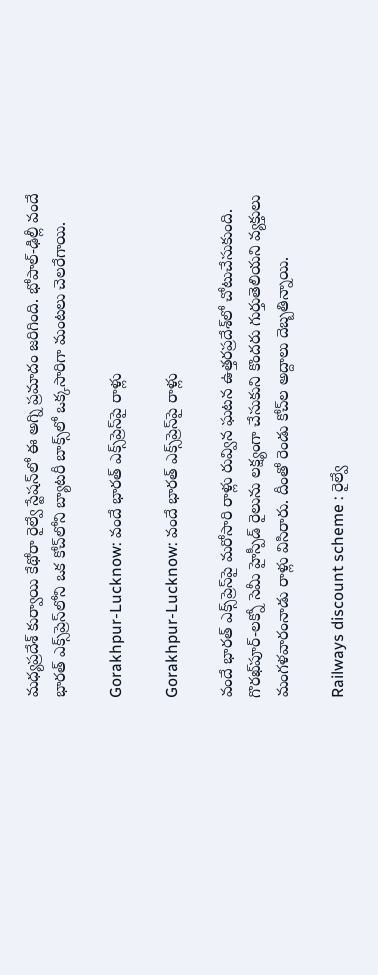మధ్యప్రదేశ్ కుర్వాయి కేథోరా రైల్వే స్టేషన్‌లో ఈ అగ్ని ప్రమాదం జరిగింది. భోపాల్-ఢిల్లీ వందే భారత్ ఎక్స్‌ప్రెస్‌లోని ఒక కోచ్‌లోని బ్యాటరీ బాక్స్‌లో ఒక్కసారిగా మంటలు చెలరేగాయి.

Gorakhpur-Lucknow: వందే భారత్ ఎక్స్‌ప్రెస్‌పై రాళ్లు

Gorakhpur-Lucknow: వందే భారత్ ఎక్స్‌ప్రెస్‌పై రాళ్లు

వందే భారత్ ఎక్స్‌ప్రెస్‌పై మరోసారి రాళ్లు రువ్విన ఘటన ఉత్తరప్రదేశ్‌లో చోటుచేసుకుంది. గొరఖ్‌పూర్-లక్నో సెమీ హైస్పీడ్ రైలును లక్ష్యంగా చేసుకుని కొందరు గుర్తుతెలియని వ్యక్తులు మంగళవారంనాడు రాళ్లు విసిరారు. దీంతో రెండు కోచ్‌ల అద్దాలు దెబ్బతిన్నాయి.

Railways discount scheme : రైల్వే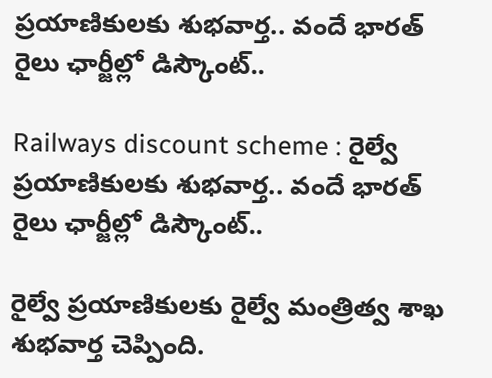ప్రయాణికులకు శుభవార్త.. వందే భారత్ రైలు ఛార్జీల్లో డిస్కౌంట్..

Railways discount scheme : రైల్వే ప్రయాణికులకు శుభవార్త.. వందే భారత్ రైలు ఛార్జీల్లో డిస్కౌంట్..

రైల్వే ప్రయాణికులకు రైల్వే మంత్రిత్వ శాఖ శుభవార్త చెప్పింది.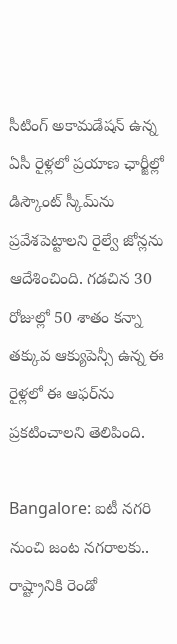సీటింగ్ అకామడేషన్ ఉన్న ఏసీ రైళ్లలో ప్రయాణ ఛార్జీల్లో డిస్కౌంట్ స్కీమ్‌ను ప్రవేశపెట్టాలని రైల్వే జోన్లను ఆదేశించింది. గడచిన 30 రోజుల్లో 50 శాతం కన్నా తక్కువ ఆక్యుపెన్సీ ఉన్న ఈ రైళ్లలో ఈ ఆఫర్‌ను ప్రకటించాలని తెలిపింది.

Bangalore: ఐటీ నగరి నుంచి జంట నగరాలకు.. రాష్ట్రానికి రెండో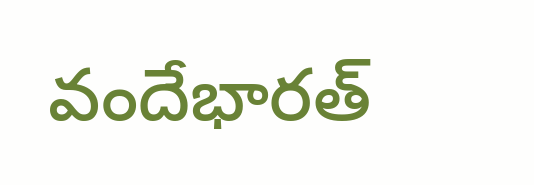వందేభారత్‌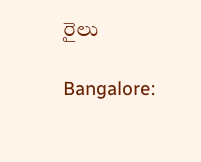రైలు

Bangalore: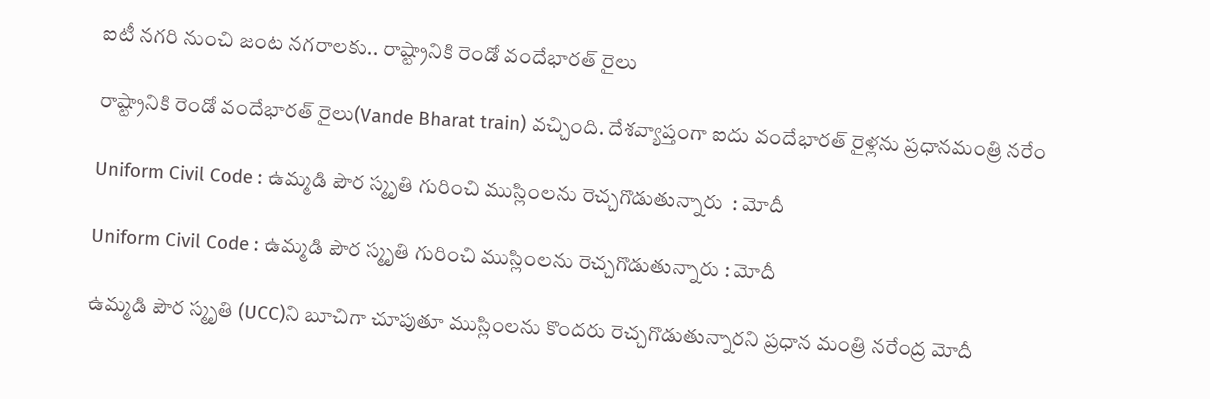ఐటీ నగరి నుంచి జంట నగరాలకు.. రాష్ట్రానికి రెండో వందేభారత్‌ రైలు

రాష్ట్రానికి రెండో వందేభారత్‌ రైలు(Vande Bharat train) వచ్చింది. దేశవ్యాప్తంగా ఐదు వందేభారత్‌ రైళ్లను ప్రధానమంత్రి నరేం

Uniform Civil Code : ఉమ్మడి పౌర స్మృతి గురించి ముస్లింలను రెచ్చగొడుతున్నారు  : మోదీ

Uniform Civil Code : ఉమ్మడి పౌర స్మృతి గురించి ముస్లింలను రెచ్చగొడుతున్నారు : మోదీ

ఉమ్మడి పౌర స్మృతి (UCC)ని బూచిగా చూపుతూ ముస్లింలను కొందరు రెచ్చగొడుతున్నారని ప్రధాన మంత్రి నరేంద్ర మోదీ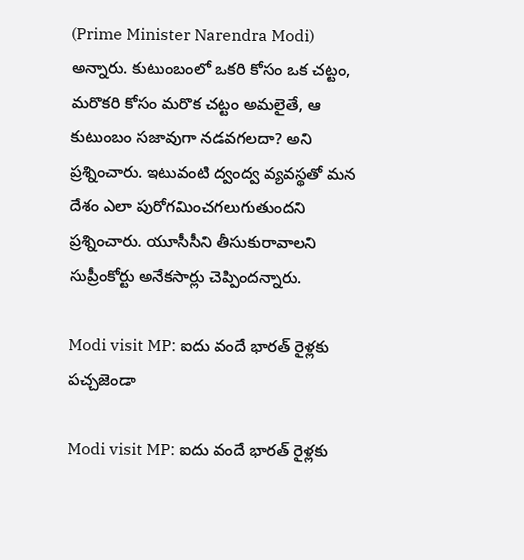(Prime Minister Narendra Modi) అన్నారు. కుటుంబంలో ఒకరి కోసం ఒక చట్టం, మరొకరి కోసం మరొక చట్టం అమలైతే, ఆ కుటుంబం సజావుగా నడవగలదా? అని ప్రశ్నించారు. ఇటువంటి ద్వంద్వ వ్యవస్థతో మన దేశం ఎలా పురోగమించగలుగుతుందని ప్రశ్నించారు. యూసీసీని తీసుకురావాలని సుప్రీంకోర్టు అనేకసార్లు చెప్పిందన్నారు.

Modi visit MP: ఐదు వందే భారత్ రైళ్లకు పచ్చజెండా

Modi visit MP: ఐదు వందే భారత్ రైళ్లకు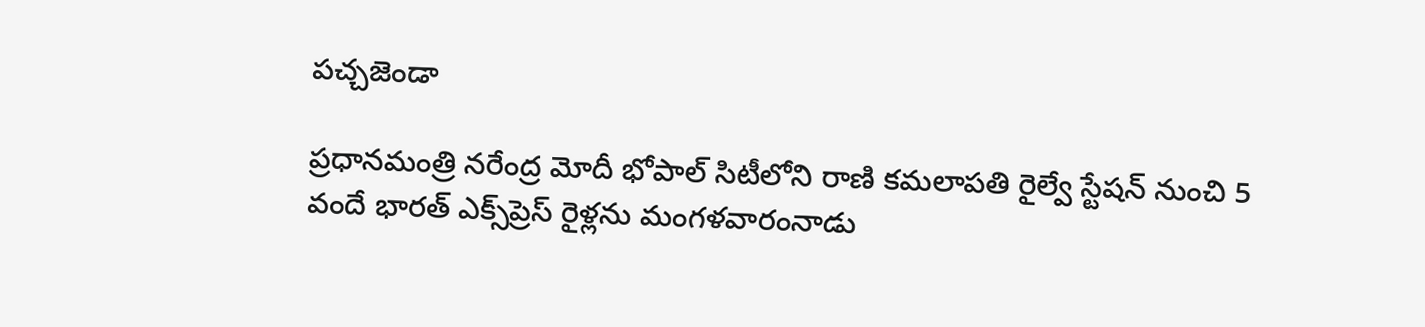పచ్చజెండా

ప్రధానమంత్రి నరేంద్ర మోదీ భోపాల్ సిటీలోని రాణి కమలాపతి రైల్వే స్టేషన్ నుంచి 5 వందే భారత్ ఎక్స్‌ప్రెస్ రైళ్లను మంగళవారంనాడు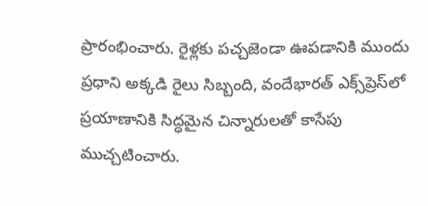ప్రారంభించారు. రైళ్లకు పచ్చజెండా ఊపడానికి ముందు ప్రధాని అక్కడి రైలు సిబ్బంది, వందేభారత్ ఎక్స్‌ప్రెస్‌లో ప్రయాణానికి సిద్ధమైన చిన్నారులతో కాసేపు ముచ్చటించారు.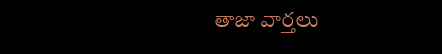తాజా వార్తలు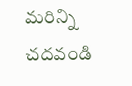మరిన్ని చదవండి